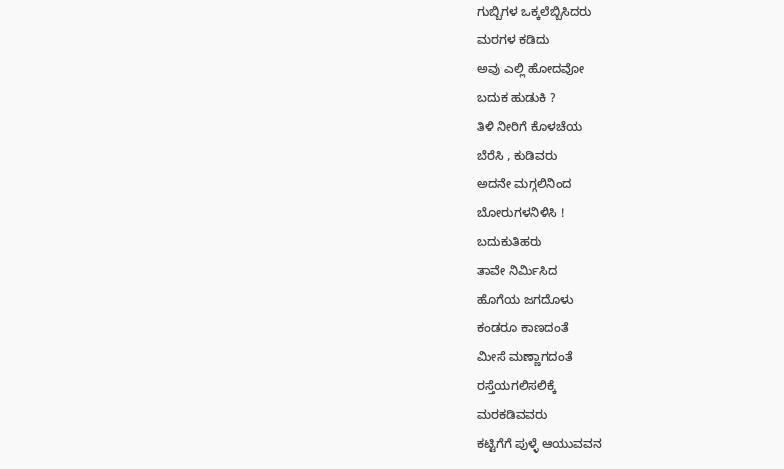ಗುಬ್ಬಿಗಳ ಒಕ್ಕಲೆಬ್ಬಿಸಿದರು
ಮರಗಳ ಕಡಿದು
ಅವು ಎಲ್ಲಿ ಹೋದವೋ
ಬದುಕ ಹುಡುಕಿ ?
ತಿಳಿ ನೀರಿಗೆ ಕೊಳಚೆಯ
ಬೆರೆಸಿ , ಕುಡಿವರು
ಅದನೇ ಮಗ್ಗಲಿನಿಂದ
ಬೋರುಗಳನಿಳಿಸಿ !
ಬದುಕುತಿಹರು
ತಾವೇ ನಿರ್ಮಿಸಿದ
ಹೊಗೆಯ ಜಗದೊಳು
ಕಂಡರೂ ಕಾಣದಂತೆ
ಮೀಸೆ ಮಣ್ಣಾಗದಂತೆ
ರಸ್ತೆಯಗಲಿಸಲಿಕ್ಕೆ
ಮರಕಡಿವವರು
ಕಟ್ಟಿಗೆಗೆ ಪುಳ್ಳೆ ಆಯುವವನ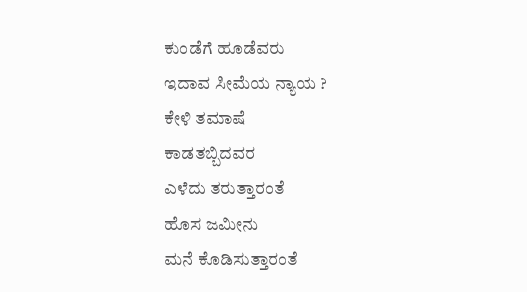ಕುಂಡೆಗೆ ಹೂಡೆವರು
ಇದಾವ ಸೀಮೆಯ ನ್ಯಾಯ ?
ಕೇಳಿ ತಮಾಷೆ
ಕಾಡತಬ್ಬಿದವರ
ಎಳೆದು ತರುತ್ತಾರಂತೆ
ಹೊಸ ಜಮೀನು
ಮನೆ ಕೊಡಿಸುತ್ತಾರಂತೆ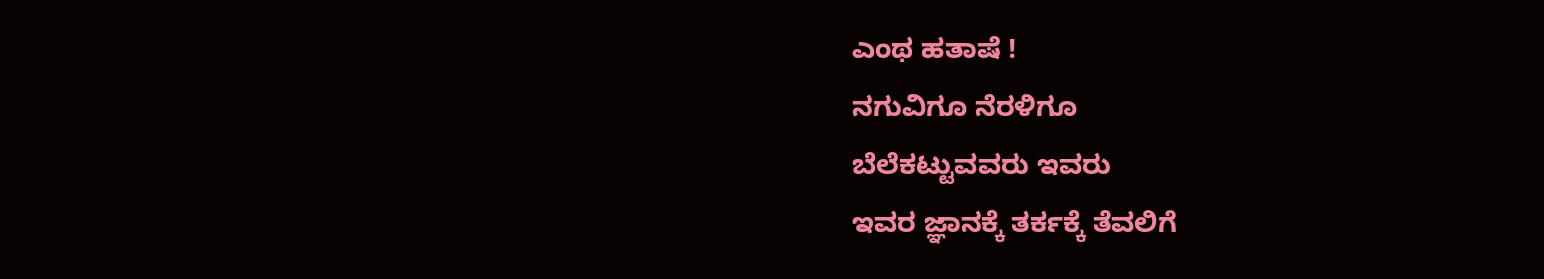ಎಂಥ ಹತಾಷೆ !
ನಗುವಿಗೂ ನೆರಳಿಗೂ
ಬೆಲೆಕಟ್ಟುವವರು ಇವರು
ಇವರ ಜ್ಞಾನಕ್ಕೆ ತರ್ಕಕ್ಕೆ ತೆವಲಿಗೆ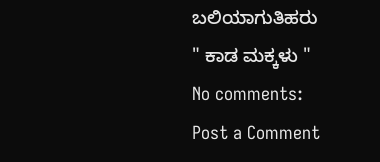ಬಲಿಯಾಗುತಿಹರು
" ಕಾಡ ಮಕ್ಕಳು "
No comments:
Post a Comment